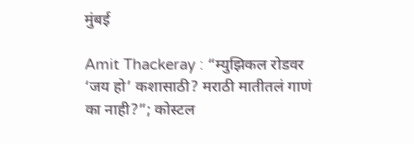मुंबई

Amit Thackeray : “म्युझिकल रोडवर ‘जय हो’ कशासाठी? मराठी मातीतलं गाणं का नाही?”; कोस्टल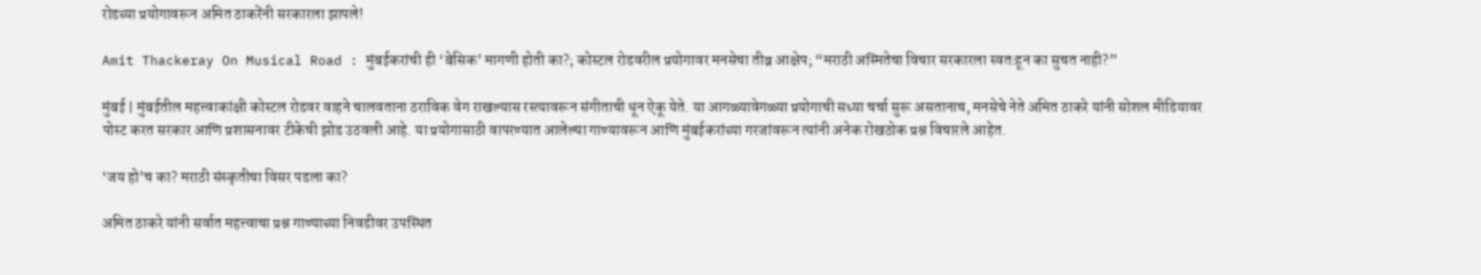रोडच्या प्रयोगावरून अमित ठाकरेंनी सरकारला झापले!

Amit Thackeray On Musical Road : मुंबईकरांची ही ‘बेसिक’ मागणी होती का?; कोस्टल रोडवरील प्रयोगावर मनसेचा तीव्र आक्षेप; “मराठी अस्मितेचा विचार सरकारला स्वतःहून का सुचत नाही?”

मुंबई | मुंबईतील महत्त्वाकांक्षी कोस्टल रोडवर वाहने चालवताना ठराविक वेग राखल्यास रस्त्यावरून संगीताची धून ऐकू येते. या आगळ्यावेगळ्या प्रयोगाची सध्या चर्चा सुरू असतानाच, मनसेचे नेते अमित ठाकरे यांनी सोशल मीडियावर पोस्ट करत सरकार आणि प्रशासनावर टीकेची झोड उठवली आहे. या प्रयोगासाठी वापरण्यात आलेल्या गाण्यावरून आणि मुंबईकरांच्या गरजांवरून त्यांनी अनेक रोखठोक प्रश्न विचारले आहेत.

‘जय हो’च का? मराठी संस्कृतीचा विसर पडला का?

अमित ठाकरे यांनी सर्वात महत्त्वाचा प्रश्न गाण्याच्या निवडीवर उपस्थित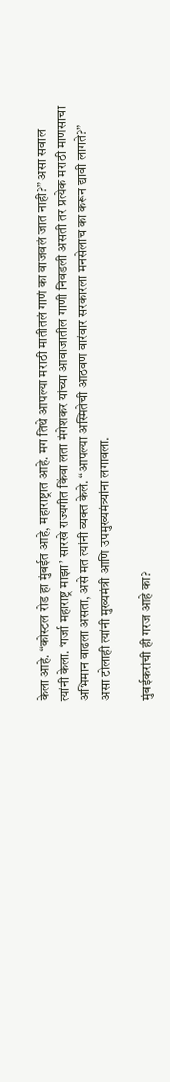केला आहे. “कोस्टल रोड हा मुंबईत आहे, महाराष्ट्रात आहे. मग तिथे आपल्या मराठी मातीतलं गाणं का वाजवलं जात नाही?” असा सवाल त्यांनी केला. ‘गर्जा महाराष्ट्र माझा’ सारखे राज्यगीत किंवा लता मंगेशकर यांच्या आवाजातील गाणी निवडली असती तर प्रत्येक मराठी माणसाचा अभिमान वाढला असता, असे मत त्यांनी व्यक्त केले. “आपल्या अस्मितेची आठवण वारंवार सरकारला मनसेलाच का करून द्यावी लागते?” असा टोलाही त्यांनी मुख्यमंत्री आणि उपमुख्यमंत्र्यांना लगावला.

मुंबईकरांची ही गरज आहे का?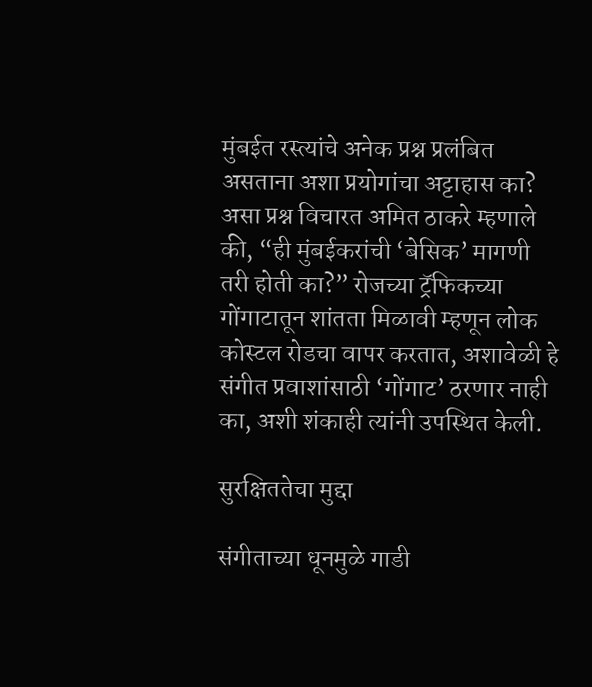मुंबईत रस्त्यांचे अनेक प्रश्न प्रलंबित असताना अशा प्रयोगांचा अट्टाहास का? असा प्रश्न विचारत अमित ठाकरे म्हणाले की, “ही मुंबईकरांची ‘बेसिक’ मागणी तरी होती का?” रोजच्या ट्रॅफिकच्या गोंगाटातून शांतता मिळावी म्हणून लोक कोस्टल रोडचा वापर करतात, अशावेळी हे संगीत प्रवाशांसाठी ‘गोंगाट’ ठरणार नाही का, अशी शंकाही त्यांनी उपस्थित केली.

सुरक्षिततेचा मुद्दा

संगीताच्या धूनमुळे गाडी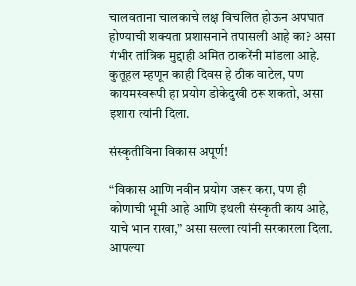चालवताना चालकाचे लक्ष विचलित होऊन अपघात होण्याची शक्यता प्रशासनाने तपासली आहे का? असा गंभीर तांत्रिक मुद्दाही अमित ठाकरेंनी मांडला आहे. कुतूहल म्हणून काही दिवस हे ठीक वाटेल, पण कायमस्वरूपी हा प्रयोग डोकेदुखी ठरू शकतो, असा इशारा त्यांनी दिला.

संस्कृतीविना विकास अपूर्ण!

“विकास आणि नवीन प्रयोग जरूर करा, पण ही कोणाची भूमी आहे आणि इथली संस्कृती काय आहे, याचे भान राखा,” असा सल्ला त्यांनी सरकारला दिला. आपल्या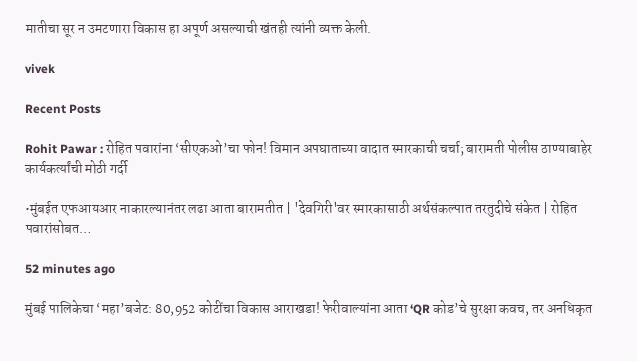मातीचा सूर न उमटणारा विकास हा अपूर्ण असल्याची खंतही त्यांनी व्यक्त केली.

vivek

Recent Posts

Rohit Pawar : रोहित पवारांना ‘सीएकओ’चा फोन! विमान अपघाताच्या वादात स्मारकाची चर्चा; बारामती पोलीस ठाण्याबाहेर कार्यकर्त्यांची मोठी गर्दी

•मुंबईत एफआयआर नाकारल्यानंतर लढा आता बारामतीत | 'देवगिरी'वर स्मारकासाठी अर्थसंकल्पात तरतुदीचे संकेत | रोहित पवारांसोबत…

52 minutes ago

मुंबई पालिकेचा ‘महा’बजेट: 80,952 कोटींचा विकास आराखडा! फेरीवाल्यांना आता ‘QR कोड’चे सुरक्षा कवच, तर अनधिकृत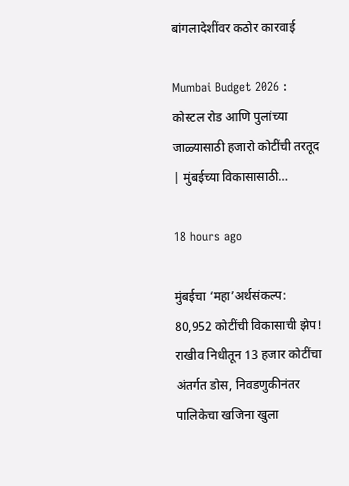बांगलादेशींवर कठोर कारवाई

Mumbai Budget 2026 : कोस्टल रोड आणि पुलांच्या जाळ्यासाठी हजारो कोटींची तरतूद | मुंबईच्या विकासासाठी…

18 hours ago

मुंबईचा ‘महा’अर्थसंकल्प: 80,952 कोटींची विकासाची झेप! राखीव निधीतून 13 हजार कोटींचा अंतर्गत डोस, निवडणुकीनंतर पालिकेचा खजिना खुला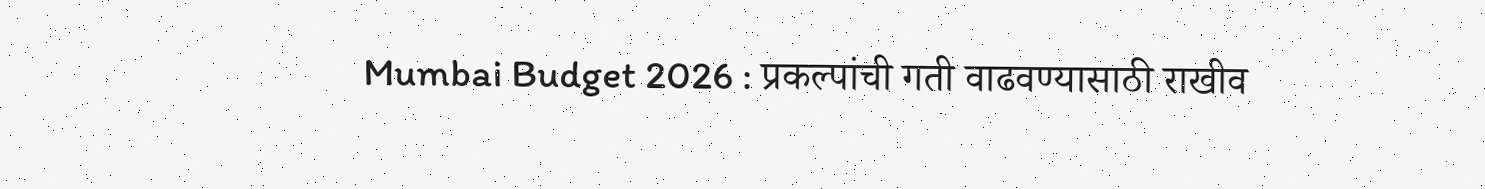Mumbai Budget 2026 : प्रकल्पांची गती वाढवण्यासाठी राखीव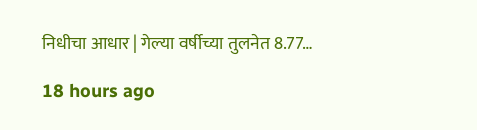निधीचा आधार | गेल्या वर्षीच्या तुलनेत 8.77…

18 hours ago